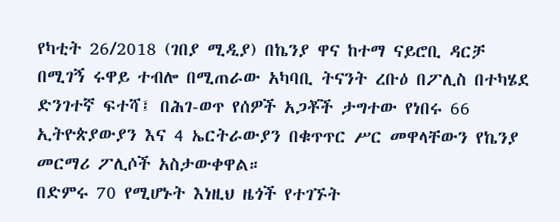የካቲት 26/2018 (ገበያ ሚዲያ) በኬንያ ዋና ከተማ ናይሮቢ ዳርቻ በሚገኝ ሩዋይ ተብሎ በሚጠራው አካባቢ ትናንት ረቡዕ በፖሊስ በተካሄደ ድንገተኛ ፍተሻ፤ በሕገ-ወጥ የሰዎች አጋቾች ታግተው የነበሩ 66 ኢትዮጵያውያን እና 4 ኤርትራውያን በቁጥጥር ሥር መዋላቸውን የኬንያ መርማሪ ፖሊሶች አስታውቀዋል።
በድምሩ 70 የሚሆኑት እነዚህ ዜጎች የተገኙት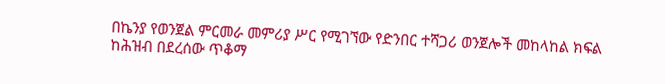በኬንያ የወንጀል ምርመራ መምሪያ ሥር የሚገኘው የድንበር ተሻጋሪ ወንጀሎች መከላከል ክፍል ከሕዝብ በደረሰው ጥቆማ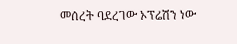መሰረት ባደረገው ኦፕሬሽን ነው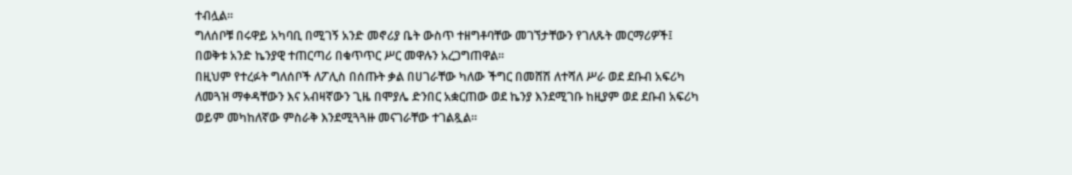ተብሏል።
ግለሰቦቹ በሩዋይ አካባቢ በሚገኝ አንድ መኖሪያ ቤት ውስጥ ተዘግቶባቸው መገኘታቸውን የገለጹት መርማሪዎች፤ በወቅቱ አንድ ኬንያዊ ተጠርጣሪ በቁጥጥር ሥር መዋሉን አረጋግጠዋል።
በዚህም የተረፉት ግለሰቦች ለፖሊስ በሰጡት ቃል በሀገራቸው ካለው ችግር በመሸሽ ለተሻለ ሥራ ወደ ደቡብ አፍሪካ ለመጓዝ ማቀዳቸውን እና አብዛኛውን ጊዜ በሞያሌ ድንበር አቋርጠው ወደ ኬንያ እንደሚገቡ ከዚያም ወደ ደቡብ አፍሪካ ወይም መካከለኛው ምስራቅ እንደሚጓጓዙ መናገራቸው ተገልጿል።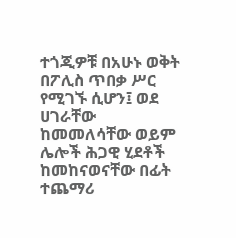ተጎጂዎቹ በአሁኑ ወቅት በፖሊስ ጥበቃ ሥር የሚገኙ ሲሆን፤ ወደ ሀገራቸው ከመመለሳቸው ወይም ሌሎች ሕጋዊ ሂደቶች ከመከናወናቸው በፊት ተጨማሪ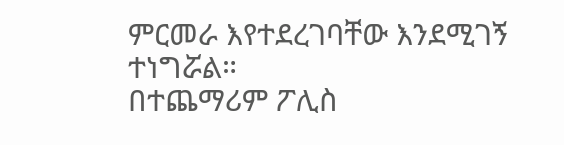ምርመራ እየተደረገባቸው እንደሚገኝ ተነግሯል።
በተጨማሪም ፖሊስ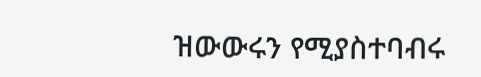ዝውውሩን የሚያስተባብሩ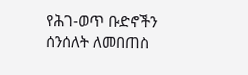የሕገ-ወጥ ቡድኖችን ሰንሰለት ለመበጠስ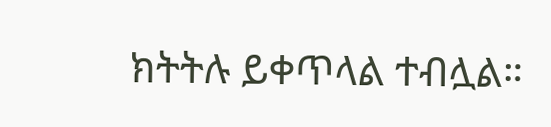ክትትሉ ይቀጥላል ተብሏል።